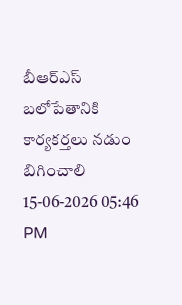బీఆర్ఎస్ బలోపేతానికి కార్యకర్తలు నడుం బిగించాలి
15-06-2026 05:46 PM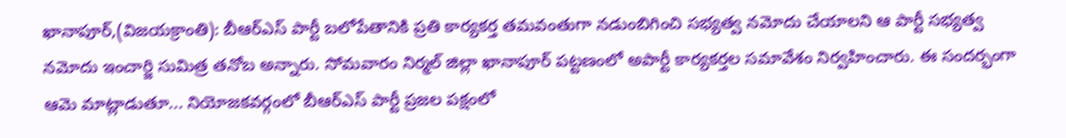ఖానాపూర్,(విజయక్రాంతి): బీఆర్ఎస్ పార్టీ బలోపేతానికి ప్రతి కార్యకర్త తమవంతుగా నడుంబిగించి సభ్యత్వ నమోదు చేయాలని ఆ పార్టీ సభ్యత్వ నమోదు ఇంచార్జి సుమిత్ర తనోబ అన్నారు. సోమవారం నిర్మల్ జిల్లా ఖానాపూర్ పట్టణంలో అపార్టీ కార్యకర్తల సమావేశం నిర్వహించారు. ఈ సందర్భంగా ఆమె మాట్లాడుతూ... నియోజకవర్గంలో బీఆర్ఎస్ పార్టీ ప్రజల పక్షంలో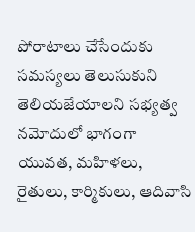పోరాటాలు చేసేందుకు సమస్యలు తెలుసుకుని తెలియజేయాలని సభ్యత్వ నమోదులో భాగంగా యువత, మహిళలు, రైతులు, కార్మికులు, ఆదివాసి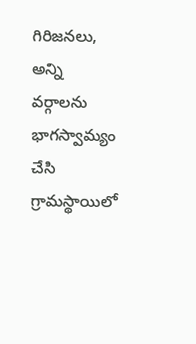గిరిజనలు, అన్ని వర్గాలను భాగస్వామ్యం చేసి గ్రామస్థాయిలో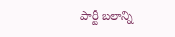పార్టీ బలాన్ని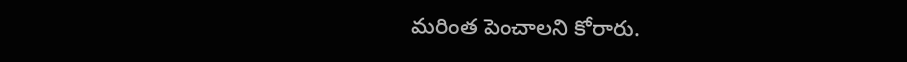మరింత పెంచాలని కోరారు.